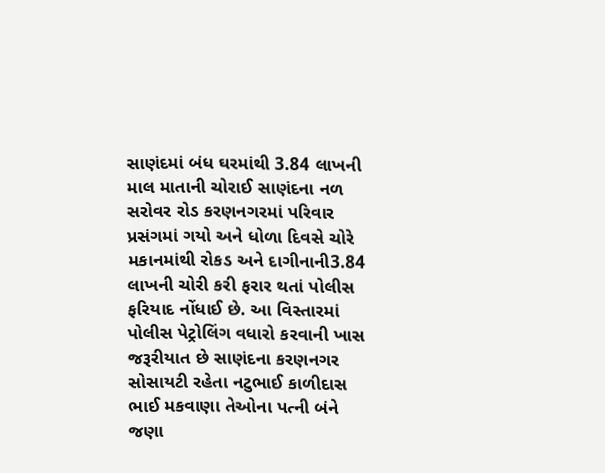સાણંદમાં બંધ ઘરમાંથી 3.84 લાખની માલ માતાની ચોરાઈ સાણંદના નળ સરોવર રોડ કરણનગરમાં પરિવાર પ્રસંગમાં ગયો અને ધોળા દિવસે ચોરે મકાનમાંથી રોકડ અને દાગીનાની3.84 લાખની ચોરી કરી ફરાર થતાં પોલીસ ફરિયાદ નોંધાઈ છે. આ વિસ્તારમાં પોલીસ પેટ્રોલિંગ વધારો કરવાની ખાસ જરૂરીયાત છે સાણંદના કરણનગર સોસાયટી રહેતા નટુભાઈ કાળીદાસ ભાઈ મકવાણા તેઓના પત્ની બંને જણા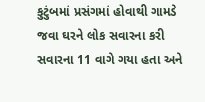કુટુંબમાં પ્રસંગમાં હોવાથી ગામડે જવા ઘરને લોક સવારના કરી સવારના 11 વાગે ગયા હતા અને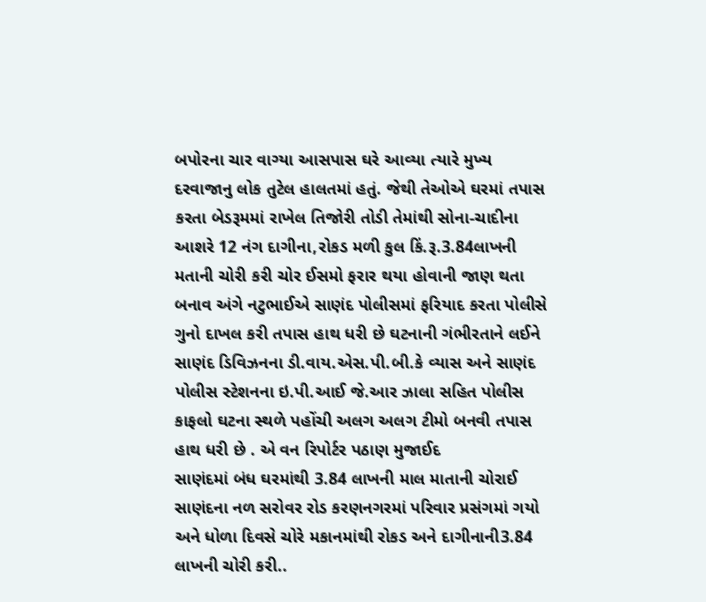બપોરના ચાર વાગ્યા આસપાસ ઘરે આવ્યા ત્યારે મુખ્ય દરવાજાનુ લોક તુટેલ હાલતમાં હતું. જેથી તેઓએ ઘરમાં તપાસ કરતા બેડરૂમમાં રાખેલ તિજોરી તોડી તેમાંથી સોના-ચાદીના આશરે 12 નંગ દાગીના,રોકડ મળી કુલ કિં.રૂ.3.84લાખની મતાની ચોરી કરી ચોર ઈસમો ફરાર થયા હોવાની જાણ થતા બનાવ અંગે નટુભાઈએ સાણંદ પોલીસમાં ફરિયાદ કરતા પોલીસે ગુનો દાખલ કરી તપાસ હાથ ધરી છે ઘટનાની ગંભીરતાને લઈને સાણંદ ડિવિઝનના ડી.વાય.એસ.પી.બી.કે વ્યાસ અને સાણંદ પોલીસ સ્ટેશનના ઇ.પી.આઈ જે.આર ઝાલા સહિત પોલીસ કાફલો ઘટના સ્થળે પહોંચી અલગ અલગ ટીમો બનવી તપાસ હાથ ધરી છે . એ વન રિપોર્ટર પઠાણ મુજાઈદ
સાણંદમાં બંધ ઘરમાંથી 3.84 લાખની માલ માતાની ચોરાઈ સાણંદના નળ સરોવર રોડ કરણનગરમાં પરિવાર પ્રસંગમાં ગયો અને ધોળા દિવસે ચોરે મકાનમાંથી રોકડ અને દાગીનાની3.84 લાખની ચોરી કરી..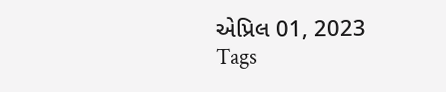એપ્રિલ 01, 2023
Tags